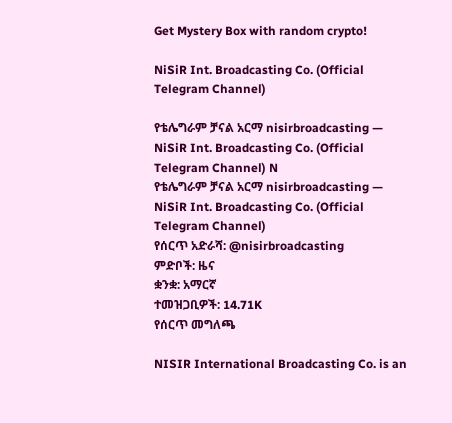Get Mystery Box with random crypto!

NiSiR Int. Broadcasting Co. (Official Telegram Channel)

የቴሌግራም ቻናል አርማ nisirbroadcasting — NiSiR Int. Broadcasting Co. (Official Telegram Channel) N
የቴሌግራም ቻናል አርማ nisirbroadcasting — NiSiR Int. Broadcasting Co. (Official Telegram Channel)
የሰርጥ አድራሻ: @nisirbroadcasting
ምድቦች: ዜና
ቋንቋ: አማርኛ
ተመዝጋቢዎች: 14.71K
የሰርጥ መግለጫ

NISIR International Broadcasting Co. is an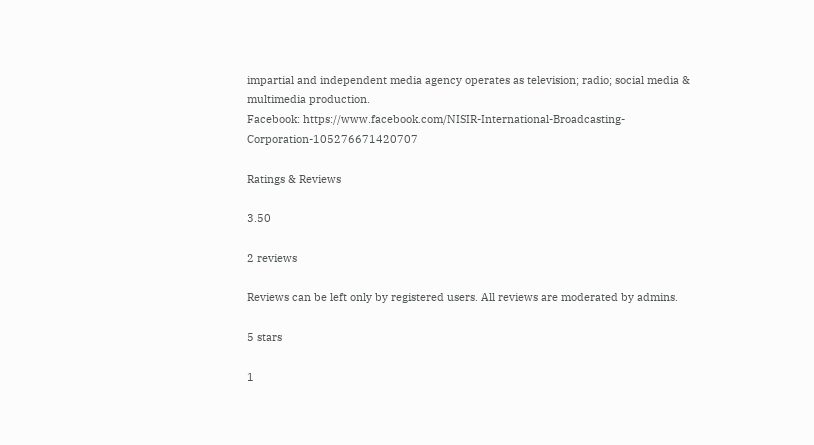impartial and independent media agency operates as television; radio; social media & multimedia production.
Facebook: https://www.facebook.com/NISIR-International-Broadcasting-Corporation-105276671420707

Ratings & Reviews

3.50

2 reviews

Reviews can be left only by registered users. All reviews are moderated by admins.

5 stars

1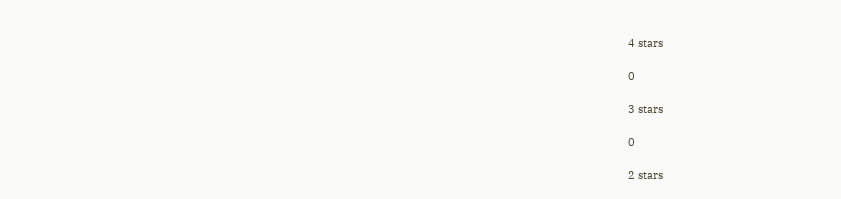4 stars

0

3 stars

0

2 stars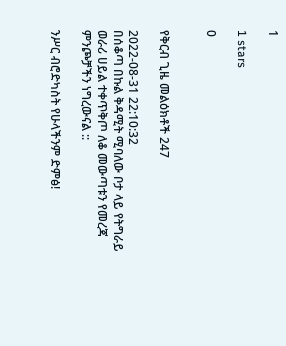1

1 stars

0


የቅርብ ጊዜ መልዕክቶች 247

2022-08-31 22:10:32
በሰቆጣ በኩል ቅዳሚት ሚባለው ቦታ ላይ የትግራይ ወራሪ ሀይል ተቀጥቅጦ ለቆ መውጣቱን የመረጃ ምንጮቻችን ነግረውናል ::

ንሥር ብሮድካስት የሁላችንም ድምፅ!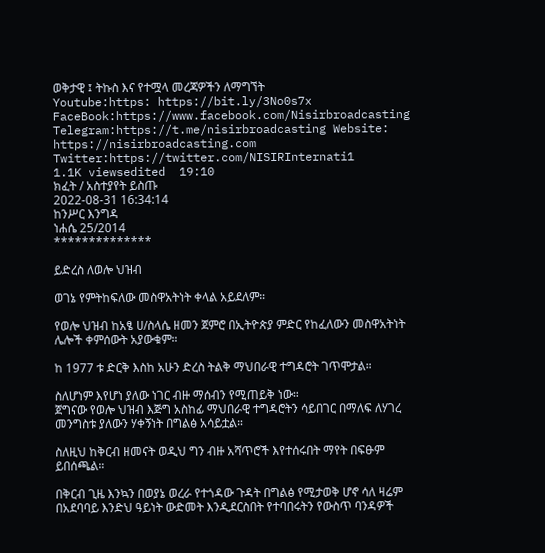ወቅታዊ ፤ ትኩስ እና የተሟላ መረጃዎችን ለማግኘት
Youtube:https: https://bit.ly/3No0s7x
FaceBook:https://www.facebook.com/Nisirbroadcasting
Telegram:https://t.me/nisirbroadcasting Website: https://nisirbroadcasting.com
Twitter:https://twitter.com/NISIRInternati1
1.1K viewsedited  19:10
ክፈት / አስተያየት ይስጡ
2022-08-31 16:34:14
ከንሥር እንግዳ
ነሐሴ 25/2014
**************

ይድረስ ለወሎ ህዝብ

ወገኔ የምትከፍለው መስዋአትነት ቀላል አይደለም።

የወሎ ህዝብ ከአፄ ሀ/ስላሴ ዘመን ጀምሮ በኢትዮጵያ ምድር የከፈለውን መስዋአትነት ሌሎች ቀምሰውት አያውቁም።

ከ 1977 ቱ ድርቅ እስከ አሁን ድረስ ትልቅ ማህበራዊ ተግዳሮት ገጥሞታል።

ስለሆነም እየሆነ ያለው ነገር ብዙ ማሰብን የሚጠይቅ ነው።
ጀግናው የወሎ ህዝብ እጅግ አስከፊ ማህበራዊ ተግዳሮትን ሳይበገር በማለፍ ለሃገረ መንግስቱ ያለውን ሃቀኝነት በግልፅ አሳይቷል።

ስለዚህ ከቅርብ ዘመናት ወዲህ ግን ብዙ አሻጥሮች እየተሰሩበት ማየት በፍፁም ይበሰጫል።

በቅርብ ጊዜ እንኳን በወያኔ ወረራ የተጎዳው ጉዳት በግልፅ የሚታወቅ ሆኖ ሳለ ዛሬም በአደባባይ እንድህ ዓይነት ውድመት እንዲደርስበት የተባበሩትን የውስጥ ባንዳዎች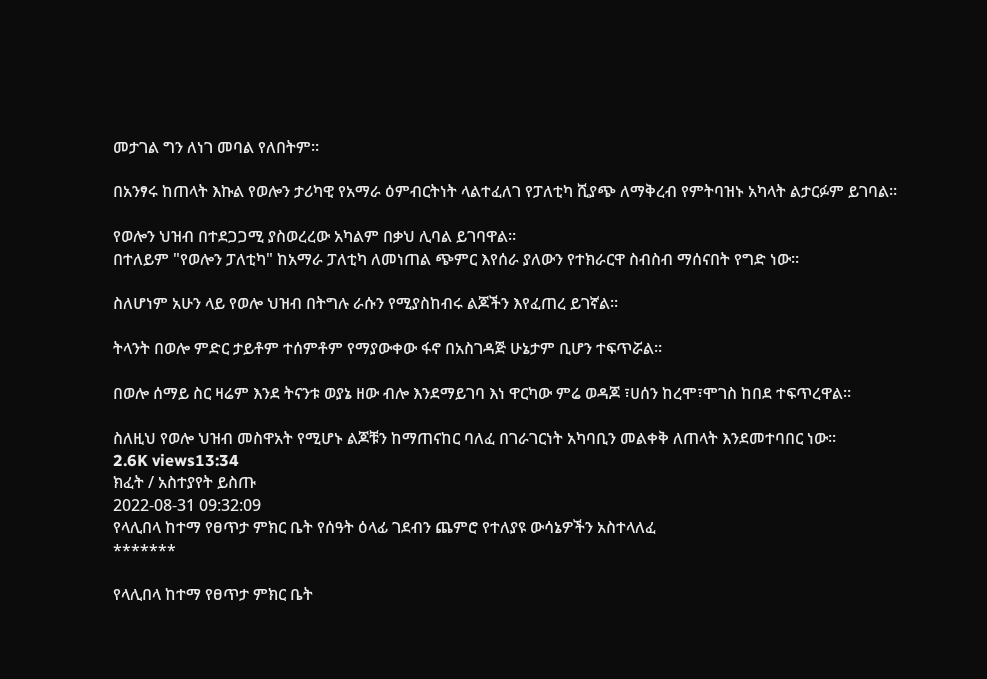መታገል ግን ለነገ መባል የለበትም።

በአንፃሩ ከጠላት እኩል የወሎን ታሪካዊ የአማራ ዕምብርትነት ላልተፈለገ የፓለቲካ ሺያጭ ለማቅረብ የምትባዝኑ አካላት ልታርፉም ይገባል።

የወሎን ህዝብ በተደጋጋሚ ያስወረረው አካልም በቃህ ሊባል ይገባዋል።
በተለይም "የወሎን ፓለቲካ" ከአማራ ፓለቲካ ለመነጠል ጭምር እየሰራ ያለውን የተክራርዋ ስብስብ ማሰናበት የግድ ነው።

ስለሆነም አሁን ላይ የወሎ ህዝብ በትግሉ ራሱን የሚያስከብሩ ልጆችን እየፈጠረ ይገኛል።

ትላንት በወሎ ምድር ታይቶም ተሰምቶም የማያውቀው ፋኖ በአስገዳጅ ሁኔታም ቢሆን ተፍጥሯል።

በወሎ ሰማይ ስር ዛሬም እንደ ትናንቱ ወያኔ ዘው ብሎ እንደማይገባ እነ ዋርካው ምሬ ወዳጆ ፣ሀሰን ከረሞ፣ሞገስ ከበደ ተፍጥረዋል።

ስለዚህ የወሎ ህዝብ መስዋአት የሚሆኑ ልጆቹን ከማጠናከር ባለፈ በገራገርነት አካባቢን መልቀቅ ለጠላት እንደመተባበር ነው።
2.6K views13:34
ክፈት / አስተያየት ይስጡ
2022-08-31 09:32:09
የላሊበላ ከተማ የፀጥታ ምክር ቤት የሰዓት ዕላፊ ገደብን ጨምሮ የተለያዩ ውሳኔዎችን አስተላለፈ
*******

የላሊበላ ከተማ የፀጥታ ምክር ቤት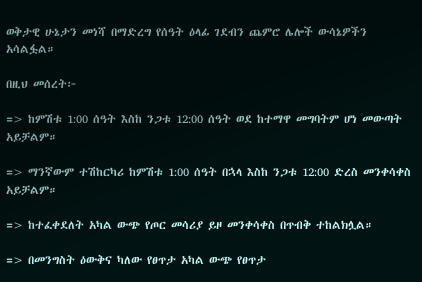ወቅታዊ ሁኔታን መነሻ በማድረግ የሰዓት ዕላፊ ገደብን ጨምሮ ሌሎች ውሳኔዎችን አሳልፏል።

በዚህ መሰረት፦

=> ከምሽቱ 1:00 ሰዓት እስከ ንጋቱ 12:00 ሰዓት ወደ ከተማዋ መግባትም ሆነ መውጣት አይቻልም።

=> ማንኛውም ተሽከርካሪ ከምሽቱ 1:00 ሰዓት በኋላ እስከ ንጋቱ 12:00 ድረስ መንቀሳቀስ አይቻልም።

=> ከተፈቀደለት አካል ውጭ የጦር መሳሪያ ይዞ መንቀሳቀስ በጥብቅ ተከልክሏል።

=> በመንግስት ዕውቅና ካለው የፀጥታ አካል ውጭ የፀጥታ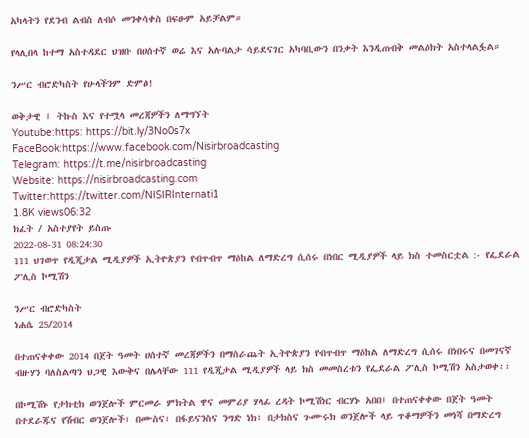አካላትን የደንብ ልብስ ለብሶ መንቀሳቀስ በፍፁም አይቻልም።

የላሊበላ ከተማ አስተዳደር ህዝቡ በሀሰተኛ ወሬ እና አሉባልታ ሳይደናገር አካባቢውን በንቃት እንዲጠብቅ መልዕክት አስተላልፏል።

ንሥር ብሮድካስት የሁላችንም ድምፅ!

ወቅታዊ ፤ ትኩስ እና የተሟላ መረጃዎችን ለማግኘት
Youtube:https: https://bit.ly/3No0s7x
FaceBook:https://www.facebook.com/Nisirbroadcasting
Telegram: https://t.me/nisirbroadcasting
Website: https://nisirbroadcasting.com
Twitter:https://twitter.com/NISIRInternati1
1.8K views06:32
ክፈት / አስተያየት ይስጡ
2022-08-31 08:24:30
111 ህገወጥ የዲጂታል ሚዲያዎች ኢትዮጵያን የብጥብጥ ማዕከል ለማድረግ ሲሰሩ በነበር ሚዲያዎች ላይ ክስ ተመስርቷል :- የፌደራል ፖሊስ ኮሚሽን

ንሥር ብሮድካስት
ነሐሴ 25/2014

በተጠናቀቀው 2014 በጀት ዓመት ሀሰተኛ መረጃዎችን በማሰራጨት ኢትዮጵያን የብጥብጥ ማዕከል ለማድረግ ሲሰሩ በነበሩና በመገናኛ ብዙሃን ባለስልጣን ህጋዊ እውቅና በሌላቸው 111 የዲጂታል ሚዲያዎች ላይ ክስ መመስረቱን የፌደራል ፖሊስ ኮሚሽን አስታወቀ፡፡

በኮሚሽኑ የታክቲክ ወንጀሎች ምርመራ ምክትል ዋና መምሪያ ሃላፊ ረዳት ኮሚሽነር ብርሃኑ አበበ፤ በተጠናቀቀው በጀት ዓመት በተደራጁና የሽብር ወንጀሎች፣ በሙስና፣ በፋይናንስና ንግድ ነክ፣ በታክስና ጉሙሩክ ወንጀሎች ላይ ጥቆማዎችን መነሻ በማድረግ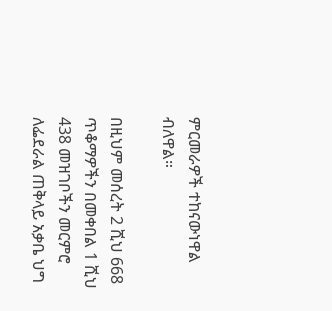ምርመራዎች ተከናውነዋል ብለዋል።

በዚህም መሰረት 2 ሺህ 668 ጥቆማዎችን በመቀበል 1 ሺህ 438 መዝገቦችን መርምሮ ለፌደራል ጠቅላይ አቃቤ ህግ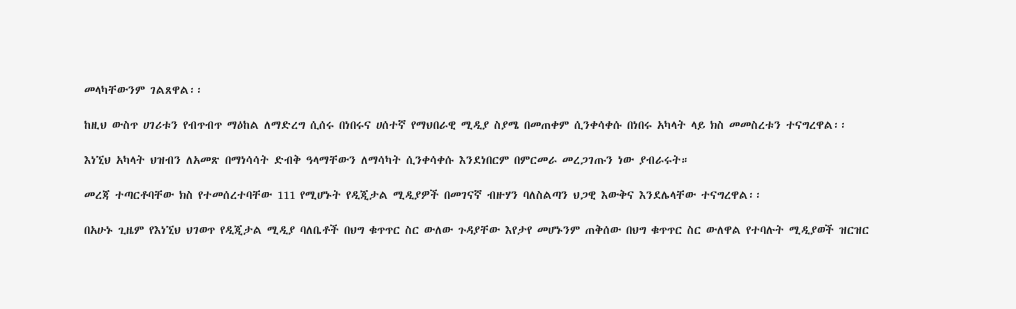መላካቸውንም ገልጸዋል፡፡

ከዚህ ውስጥ ሀገሪቱን የብጥብጥ ማዕከል ለማድረግ ሲሰሩ በነበሩና ሀሰተኛ የማህበራዊ ሚዲያ ስያሜ በመጠቀም ሲንቀሳቀሱ በነበሩ አካላት ላይ ክስ መመስረቱን ተናግረዋል፡፡

እነኚህ አካላት ህዝብን ለአመጽ በማነሳሳት ድብቅ ዓላማቸውን ለማሳካት ሲንቀሳቀሱ እንደነበርም በምርመራ መረጋገጡን ነው ያብራሩት።

መረጃ ተጣርቶባቸው ክስ የተመሰረተባቸው 111 የሚሆኑት የዲጂታል ሚዲያዎች በመገናኛ ብዙሃን ባለስልጣን ህጋዊ እውቅና እንደሌላቸው ተናግረዋል፡፡

በአሁኑ ጊዜም የእነኚህ ህገወጥ የዲጂታል ሚዲያ ባለቤቶች በህግ ቁጥጥር ስር ውለው ጉዳያቸው እየታየ መሆኑንም ጠቅሰው በህግ ቁጥጥር ስር ውለዋል የተባሉት ሚዲያወች ዝርዝር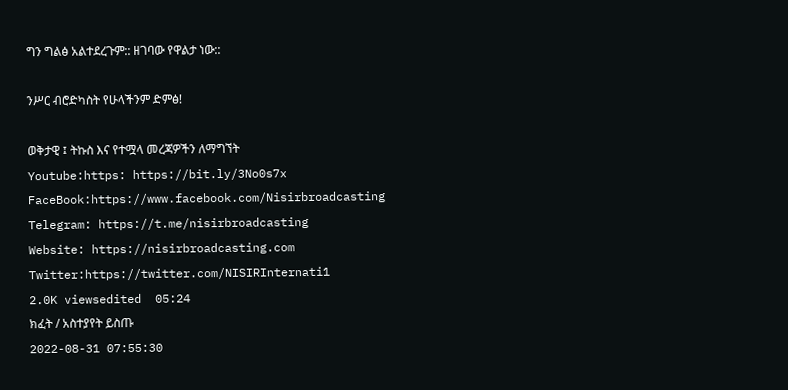ግን ግልፅ አልተደረጉም:: ዘገባው የዋልታ ነው::

ንሥር ብሮድካስት የሁላችንም ድምፅ!

ወቅታዊ ፤ ትኩስ እና የተሟላ መረጃዎችን ለማግኘት
Youtube:https: https://bit.ly/3No0s7x
FaceBook:https://www.facebook.com/Nisirbroadcasting
Telegram: https://t.me/nisirbroadcasting
Website: https://nisirbroadcasting.com
Twitter:https://twitter.com/NISIRInternati1
2.0K viewsedited  05:24
ክፈት / አስተያየት ይስጡ
2022-08-31 07:55:30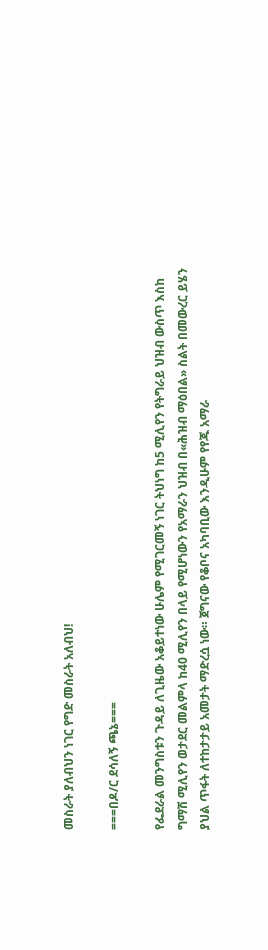መስራት ያለብህን ነገር የግድ መስራት አለብህ!

===በዶ/ር ደሳለኝ ጫኔ===

የፌደራል መንግስቱን ጉዳይ ለጊዜው አቆይተነው ሁሌም የሚገርመኝ ነገር ትህነግ ከ5 ሚሊየን የትግራይ ህዝብ ውስጥ እስከ ግማሽ ሚሊየን ወታደር መልምላ ከ40 ሚሊየን በላይ የሚሆነውን የአማራን ህዝብ በ«ሕዝብ ማዕበል» ስልት በመውረር ይሄን ያህል ጥፋት ለተከታታይ አመታት ማድረሷ ነው። ጀግናው የቆቦና አካባቢው እንዲሁም የየጁ አማራ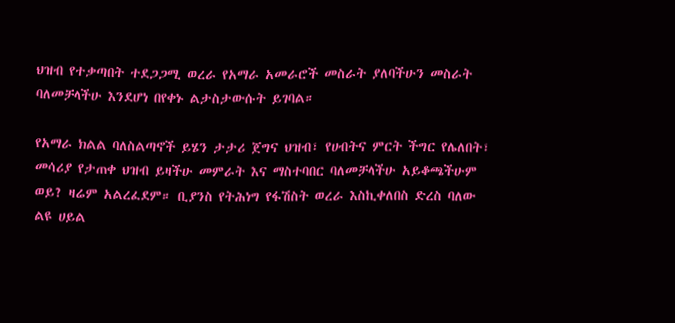ህዝብ የተቃጣበት ተደጋጋሚ ወረራ የአማራ አመራሮች መስራት ያለባችሁን መስራት ባለመቻላችሁ እንደሆነ በየቀኑ ልታስታውሱት ይገባል።

የአማራ ክልል ባለስልጣኖች ይሄን ታታሪ ጀግና ህዝብ፣ የሀብትና ምርት ችግር የሌለበት፣ መሳሪያ የታጠቀ ህዝብ ይዛችሁ መምራት እና ማስተባበር ባለመቻላችሁ አይቆጫችሁም ወይ? ዛሬም አልረፈደም። ቢያንስ የትሕነግ የፋሽስት ወረራ እስኪቀለበስ ድረስ ባለው ልዩ ሀይል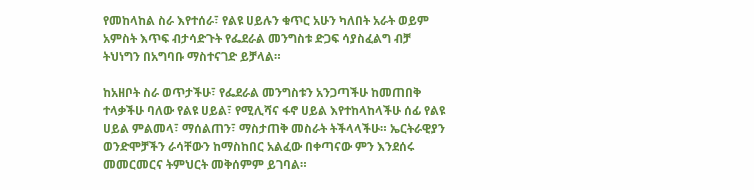የመከላከል ስራ እየተሰራ፣ የልዩ ሀይሉን ቁጥር አሁን ካለበት አራት ወይም አምስት እጥፍ ብታሳድጉት የፌደራል መንግስቱ ድጋፍ ሳያስፈልግ ብቻ ትህነግን በአግባቡ ማስተናገድ ይቻላል።

ከአዘቦት ስራ ወጥታችሁ፣ የፌደራል መንግስቱን አንጋጣችሁ ከመጠበቅ ተላቃችሁ ባለው የልዩ ሀይል፣ የሚሊሻና ፋኖ ሀይል እየተከላከላችሁ ሰፊ የልዩ ሀይል ምልመላ፣ ማሰልጠን፣ ማስታጠቅ መስራት ትችላላችሁ። ኤርትራዊያን ወንድሞቻችን ራሳቸውን ከማስከበር አልፈው በቀጣናው ምን እንደሰሩ መመርመርና ትምህርት መቅሰምም ይገባል።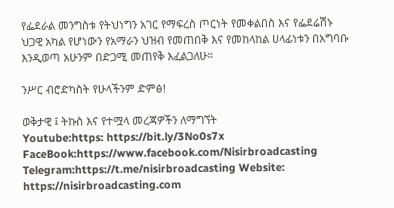የፌደራል መንግስቱ የትህነግን አገር የማፍረስ ጦርነት የመቀልበስ እና የፌደሬሽኑ ህጋዊ አካል የሆነውን የአማራን ህዝብ የመጠበቅ እና የመከላከል ሀላፊነቱን በአግባቡ እንዲወጣ አሁንም በድጋሚ መጠየቅ እፈልጋለሁ።

ንሥር ብሮድካስት የሁላችንም ድምፅ!

ወቅታዊ ፤ ትኩስ እና የተሟላ መረጃዎችን ለማግኘት
Youtube:https: https://bit.ly/3No0s7x
FaceBook:https://www.facebook.com/Nisirbroadcasting
Telegram:https://t.me/nisirbroadcasting Website: https://nisirbroadcasting.com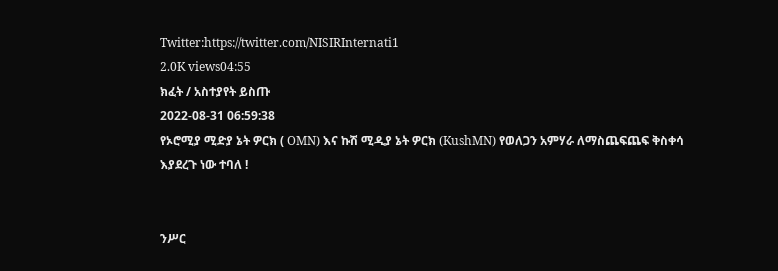Twitter:https://twitter.com/NISIRInternati1
2.0K views04:55
ክፈት / አስተያየት ይስጡ
2022-08-31 06:59:38
የኦሮሚያ ሚድያ ኔት ዎርክ ( OMN) እና ኩሽ ሚዲያ ኔት ዎርክ (KushMN) የወለጋን አምሃራ ለማስጨፍጨፍ ቅስቀሳ እያደረጉ ነው ተባለ !


ንሥር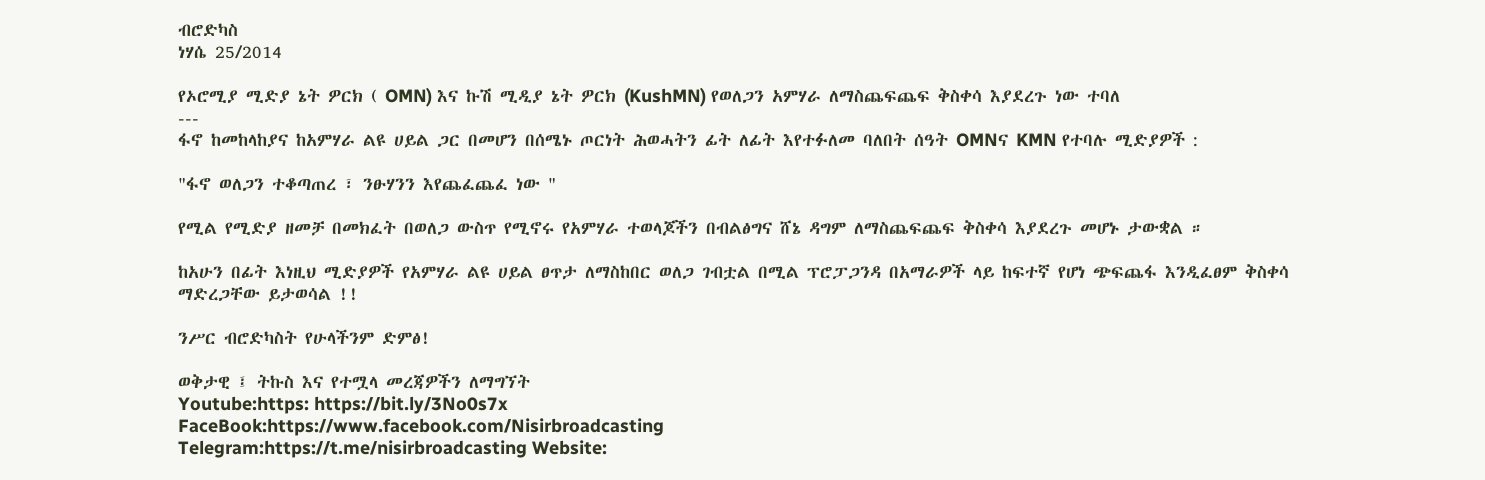ብሮድካስ
ነሃሴ 25/2014

የኦሮሚያ ሚድያ ኔት ዎርክ ( OMN) እና ኩሽ ሚዲያ ኔት ዎርክ (KushMN) የወለጋን አምሃራ ለማስጨፍጨፍ ቅስቀሳ እያደረጉ ነው ተባለ
---
ፋኖ ከመከላከያና ከአምሃራ ልዩ ሀይል ጋር በመሆን በሰሜኑ ጦርነት ሕወሓትን ፊት ለፊት እየተፉለመ ባለበት ሰዓት OMNና KMN የተባሉ ሚድያዎች :

"ፋኖ ወለጋን ተቆጣጠረ ፣ ንፁሃንን እየጨፈጨፈ ነው "

የሚል የሚድያ ዘመቻ በመክፈት በወለጋ ውስጥ የሚኖሩ የአምሃራ ተወላጆችን በብልፅግና ሸኔ ዳግም ለማስጨፍጨፍ ቅስቀሳ እያደረጉ መሆኑ ታውቋል ።

ከአሁን በፊት እነዚህ ሚድያዎች የአምሃራ ልዩ ሀይል ፀጥታ ለማስከበር ወለጋ ገብቷል በሚል ፕሮፓጋንዳ በአማራዎች ላይ ከፍተኛ የሆነ ጭፍጨፋ እንዲፈፀም ቅስቀሳ ማድረጋቸው ይታወሳል !!

ንሥር ብሮድካስት የሁላችንም ድምፅ!

ወቅታዊ ፤ ትኩስ እና የተሟላ መረጃዎችን ለማግኘት
Youtube:https: https://bit.ly/3No0s7x
FaceBook:https://www.facebook.com/Nisirbroadcasting
Telegram:https://t.me/nisirbroadcasting Website: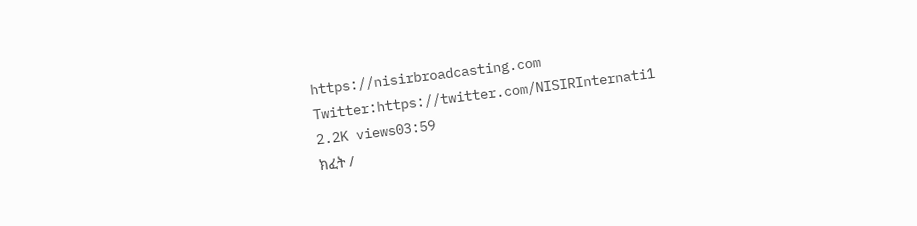https://nisirbroadcasting.com
Twitter:https://twitter.com/NISIRInternati1
2.2K views03:59
ክፈት /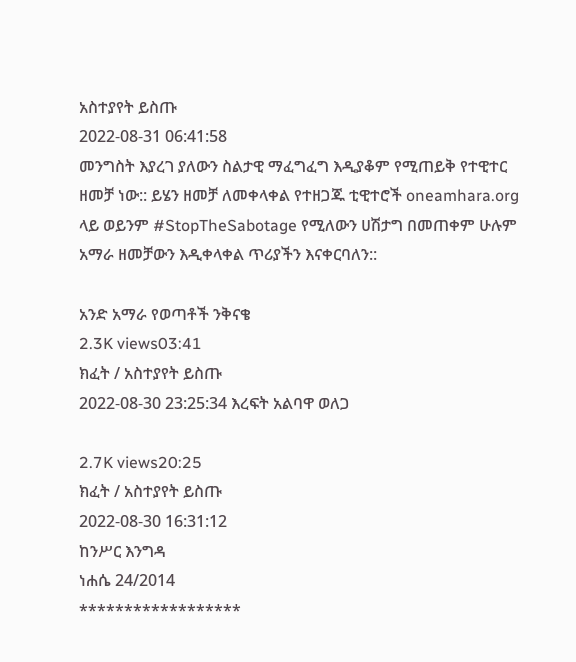አስተያየት ይስጡ
2022-08-31 06:41:58
መንግስት እያረገ ያለውን ስልታዊ ማፈግፈግ እዲያቆም የሚጠይቅ የተዊተር ዘመቻ ነው:: ይሄን ዘመቻ ለመቀላቀል የተዘጋጁ ቲዊተሮች oneamhara.org ላይ ወይንም #StopTheSabotage የሚለውን ሀሽታግ በመጠቀም ሁሉም አማራ ዘመቻውን እዲቀላቀል ጥሪያችን እናቀርባለን::

አንድ አማራ የወጣቶች ንቅናቄ
2.3K views03:41
ክፈት / አስተያየት ይስጡ
2022-08-30 23:25:34 እረፍት አልባዋ ወለጋ

2.7K views20:25
ክፈት / አስተያየት ይስጡ
2022-08-30 16:31:12
ከንሥር እንግዳ
ነሐሴ 24/2014
******************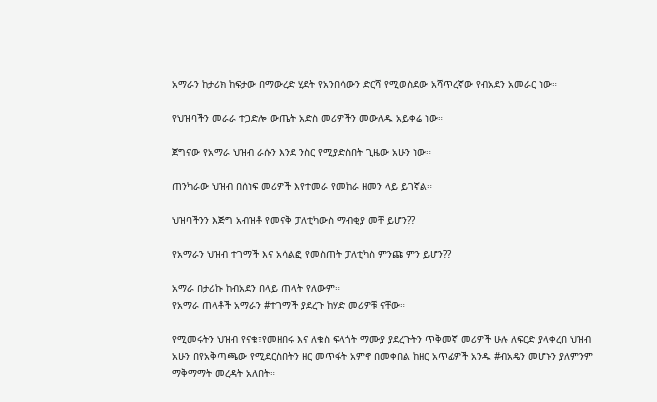አማራን ከታሪክ ከፍታው በማውረድ ሂደት የአንበሳውን ድርሻ የሚወስደው አሻጥረኛው የብአደን አመራር ነው።

የህዝባችን መራራ ተጋድሎ ውጤት አድስ መሪዎችን መውለዱ አይቀሬ ነው።

ጀግናው የአማራ ህዝብ ራሱን እንደ ንስር የሚያድስበት ጊዜው አሁን ነው።

ጠንካራው ህዝብ በሰነፍ መሪዎች እየተመራ የመከራ ዘመን ላይ ይገኛል።

ህዝባችንን እጅግ አብዝቶ የመናቅ ፓለቲካውስ ማብቂያ መቸ ይሆን??

የአማራን ህዝብ ተገማች እና አሳልፎ የመስጠት ፓለቲካስ ምንጩ ምን ይሆን??

አማራ በታሪኩ ከብአደን በላይ ጠላት የለውም።
የአማራ ጠላቶች አማራን #ተገማች ያደረጉ ከሃድ መሪዎቹ ናቸው።

የሚመሩትን ህዝብ የናቁ፣የመዘበሩ እና ለቁስ ፍላጎት ማሙያ ያደረጉትን ጥቅመኛ መሪዎች ሁሉ ለፍርድ ያላቀረበ ህዝብ አሁን በየአቅጣጫው የሚደርስበትን ዘር መጥፋት አምኖ በመቀበል ከዘር አጥፊዎች አንዱ #ብአዴን መሆኑን ያለምንም ማቅማማት መረዳት አለበት።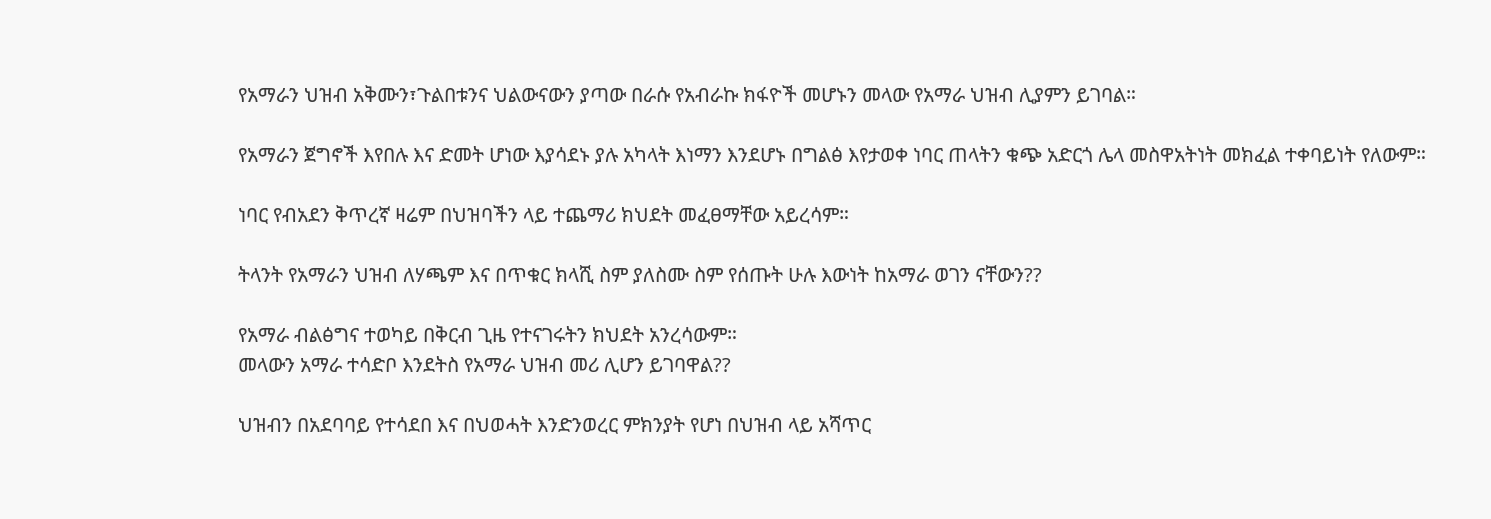የአማራን ህዝብ አቅሙን፣ጉልበቱንና ህልውናውን ያጣው በራሱ የአብራኩ ክፋዮች መሆኑን መላው የአማራ ህዝብ ሊያምን ይገባል።

የአማራን ጀግኖች እየበሉ እና ድመት ሆነው እያሳደኑ ያሉ አካላት እነማን እንደሆኑ በግልፅ እየታወቀ ነባር ጠላትን ቁጭ አድርጎ ሌላ መስዋአትነት መክፈል ተቀባይነት የለውም።

ነባር የብአደን ቅጥረኛ ዛሬም በህዝባችን ላይ ተጨማሪ ክህደት መፈፀማቸው አይረሳም።

ትላንት የአማራን ህዝብ ለሃጫም እና በጥቁር ክላሺ ስም ያለስሙ ስም የሰጡት ሁሉ እውነት ከአማራ ወገን ናቸውን??

የአማራ ብልፅግና ተወካይ በቅርብ ጊዜ የተናገሩትን ክህደት አንረሳውም።
መላውን አማራ ተሳድቦ እንደትስ የአማራ ህዝብ መሪ ሊሆን ይገባዋል??

ህዝብን በአደባባይ የተሳደበ እና በህወሓት እንድንወረር ምክንያት የሆነ በህዝብ ላይ አሻጥር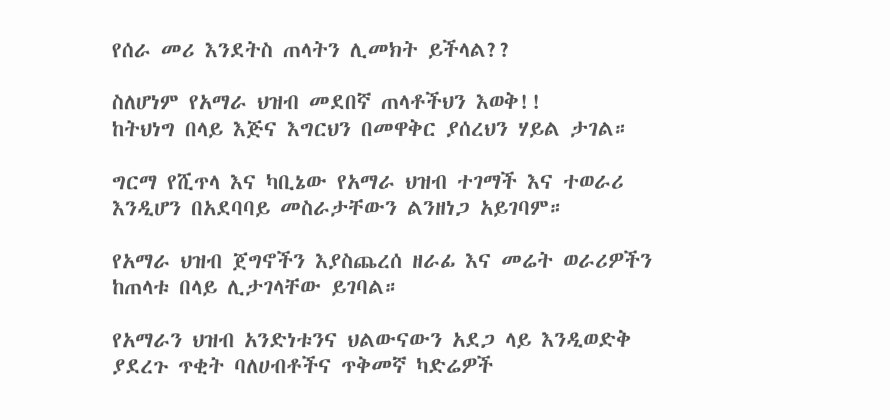የሰራ መሪ እንደትስ ጠላትን ሊመክት ይችላል??

ስለሆነም የአማራ ህዝብ መደበኛ ጠላቶችህን እወቅ!!
ከትህነግ በላይ እጅና እግርህን በመዋቅር ያሰረህን ሃይል ታገል።

ግርማ የሺጥላ እና ካቢኔው የአማራ ህዝብ ተገማች እና ተወራሪ እንዲሆን በአደባባይ መስራታቸውን ልንዘነጋ አይገባም።

የአማራ ህዝብ ጀግኖችን እያስጨረሰ ዘራፊ እና መሬት ወራሪዎችን ከጠላቱ በላይ ሊታገላቸው ይገባል።

የአማራን ህዝብ አንድነቱንና ህልውናውን አደጋ ላይ እንዲወድቅ ያደረጉ ጥቂት ባለሀብቶችና ጥቅመኛ ካድሬዎች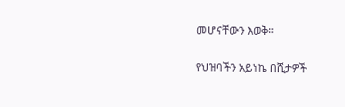መሆናቸውን እወቅ።

የህዝባችን አይነኬ በሺታዎች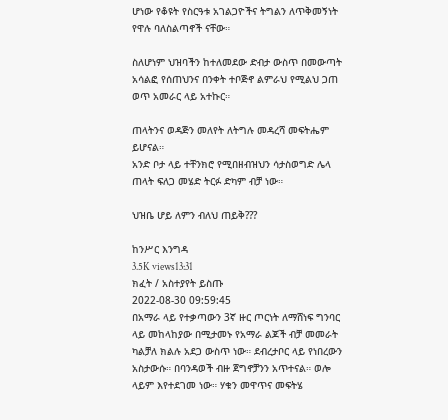ሆነው የቆዩት የስርዓቱ አገልጋዮችና ትግልን ለጥቅመኝነት የዋሉ ባለስልጣኖች ናቸው።

ስለሆነም ህዝባችን ከተለመደው ድብታ ውስጥ በመውጣት አሳልፎ የሰጠህንና በንቀት ተቦጅኖ ልምራህ የሚልህ ጋጠ ወጥ አመራር ላይ አተኩር።

ጠላትንና ወዳጅን መለየት ለትግሉ መዳረሻ መፍትሔም ይሆናል።
አንድ ቦታ ላይ ተቸንክሮ የሚበዘብዝህን ሳታስወግድ ሌላ ጠላት ፍለጋ መሄድ ትርፉ ድካም ብቻ ነው።

ህዝቤ ሆይ ለምን ብለህ ጠይቅ???

ከንሥር እንግዳ
3.5K views13:31
ክፈት / አስተያየት ይስጡ
2022-08-30 09:59:45
በአማራ ላይ የተቃጣውን 3ኛ ዙር ጦርነት ለማሸነፍ ግንባር ላይ መከላከያው በሚታመኑ የአማራ ልጆች ብቻ መመራት ካልቻለ ክልሉ አደጋ ውስጥ ነው። ደብረታቦር ላይ የነበረውን አስታውሱ። በባንዳወች ብዙ ጀግኖቻንን አጥተናል። ወሎ ላይም እየተደገመ ነው። ሃቁን መዋጥና መፍትሄ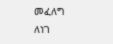መፈለግ ለነገ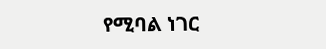የሚባል ነገር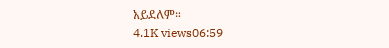አይደለም።
4.1K views06:59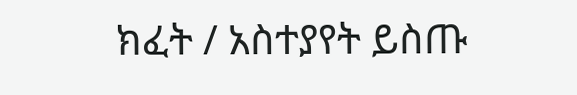ክፈት / አስተያየት ይስጡ